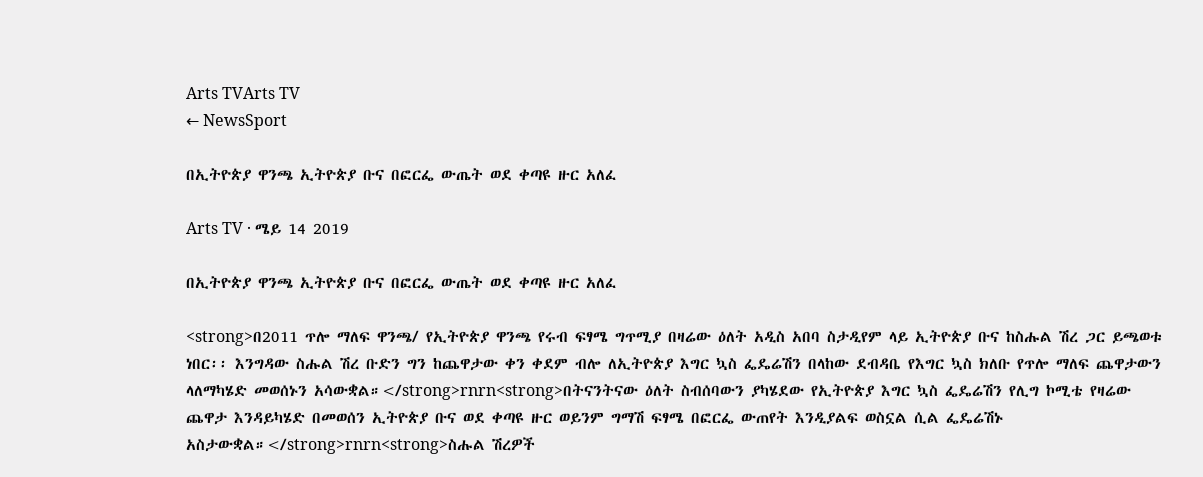Arts TVArts TV
← NewsSport

በኢትዮጵያ ዋንጫ ኢትዮጵያ ቡና በፎርፌ ውጤት ወደ ቀጣዩ ዙር አለፈ

Arts TV · ሜይ 14 2019

በኢትዮጵያ ዋንጫ ኢትዮጵያ ቡና በፎርፌ ውጤት ወደ ቀጣዩ ዙር አለፈ

<strong>በ2011 ጥሎ ማለፍ ዋንጫ/ የኢትዮጵያ ዋንጫ የሩብ ፍፃሜ ግጥሚያ በዛሬው ዕለት አዲስ አበባ ስታዲየም ላይ ኢትዮጵያ ቡና ከስሑል ሽረ ጋር ይጫወቱ ነበር፡፡ እንግዳው ስሑል ሽረ ቡድን ግን ከጨዋታው ቀን ቀደም ብሎ ለኢትዮጵያ እግር ኳስ ፌዴሬሽን በላከው ደብዳቤ የእግር ኳስ ክለቡ የጥሎ ማለፍ ጨዋታውን ላለማካሄድ መወሰኑን አሳውቋል።</strong>rnrn<strong>በትናንትናው ዕለት ስብሰባውን ያካሄደው የኢትዮጵያ እግር ኳስ ፌዴሬሽን የሊግ ኮሚቴ የዛሬው ጨዋታ እንዳይካሄድ በመወሰን ኢትዮጵያ ቡና ወደ ቀጣዩ ዙር ወይንም ግማሽ ፍፃሜ በፎርፌ ውጠየት እንዲያልፍ ወስኗል ሲል ፌዴሬሽኑ አስታውቋል።</strong>rnrn<strong>ስሑል ሽረዎች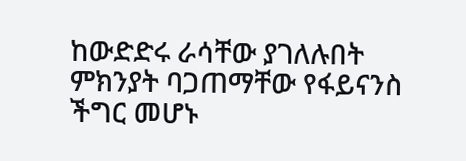ከውድድሩ ራሳቸው ያገለሉበት ምክንያት ባጋጠማቸው የፋይናንስ ችግር መሆኑ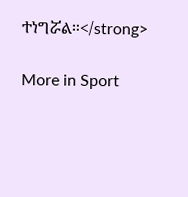ተነግሯል።</strong>

More in Sport